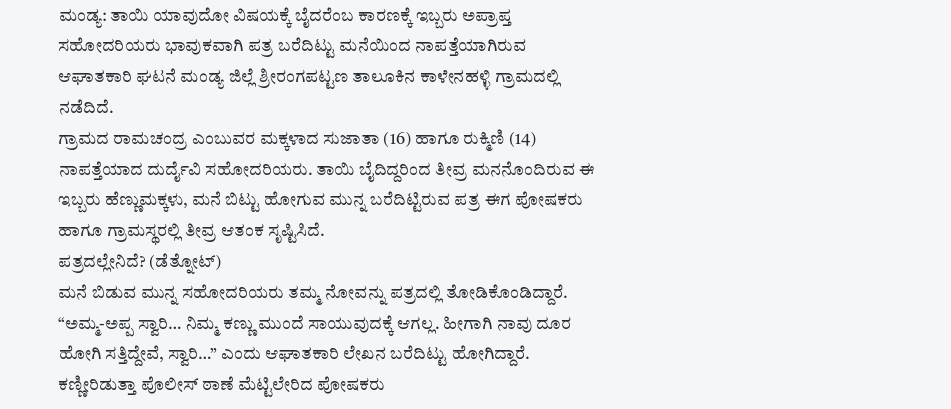ಮಂಡ್ಯ: ತಾಯಿ ಯಾವುದೋ ವಿಷಯಕ್ಕೆ ಬೈದರೆಂಬ ಕಾರಣಕ್ಕೆ ಇಬ್ಬರು ಅಪ್ರಾಪ್ತ ಸಹೋದರಿಯರು ಭಾವುಕವಾಗಿ ಪತ್ರ ಬರೆದಿಟ್ಟು ಮನೆಯಿಂದ ನಾಪತ್ತೆಯಾಗಿರುವ ಆಘಾತಕಾರಿ ಘಟನೆ ಮಂಡ್ಯ ಜಿಲ್ಲೆ ಶ್ರೀರಂಗಪಟ್ಟಣ ತಾಲೂಕಿನ ಕಾಳೇನಹಳ್ಳಿ ಗ್ರಾಮದಲ್ಲಿ ನಡೆದಿದೆ.
ಗ್ರಾಮದ ರಾಮಚಂದ್ರ ಎಂಬುವರ ಮಕ್ಕಳಾದ ಸುಜಾತಾ (16) ಹಾಗೂ ರುಕ್ಮಿಣಿ (14) ನಾಪತ್ತೆಯಾದ ದುರ್ದೈವಿ ಸಹೋದರಿಯರು. ತಾಯಿ ಬೈದಿದ್ದರಿಂದ ತೀವ್ರ ಮನನೊಂದಿರುವ ಈ ಇಬ್ಬರು ಹೆಣ್ಣುಮಕ್ಕಳು, ಮನೆ ಬಿಟ್ಟು ಹೋಗುವ ಮುನ್ನ ಬರೆದಿಟ್ಟಿರುವ ಪತ್ರ ಈಗ ಪೋಷಕರು ಹಾಗೂ ಗ್ರಾಮಸ್ಥರಲ್ಲಿ ತೀವ್ರ ಆತಂಕ ಸೃಷ್ಟಿಸಿದೆ.
ಪತ್ರದಲ್ಲೇನಿದೆ? (ಡೆತ್ನೋಟ್)
ಮನೆ ಬಿಡುವ ಮುನ್ನ ಸಹೋದರಿಯರು ತಮ್ಮ ನೋವನ್ನು ಪತ್ರದಲ್ಲಿ ತೋಡಿಕೊಂಡಿದ್ದಾರೆ.
“ಅಮ್ಮ-ಅಪ್ಪ ಸ್ವಾರಿ… ನಿಮ್ಮ ಕಣ್ಣು ಮುಂದೆ ಸಾಯುವುದಕ್ಕೆ ಆಗಲ್ಲ. ಹೀಗಾಗಿ ನಾವು ದೂರ ಹೋಗಿ ಸತ್ತಿದ್ದೇವೆ, ಸ್ವಾರಿ…” ಎಂದು ಆಘಾತಕಾರಿ ಲೇಖನ ಬರೆದಿಟ್ಟು ಹೋಗಿದ್ದಾರೆ.
ಕಣ್ಣೀರಿಡುತ್ತಾ ಪೊಲೀಸ್ ಠಾಣೆ ಮೆಟ್ಟಿಲೇರಿದ ಪೋಷಕರು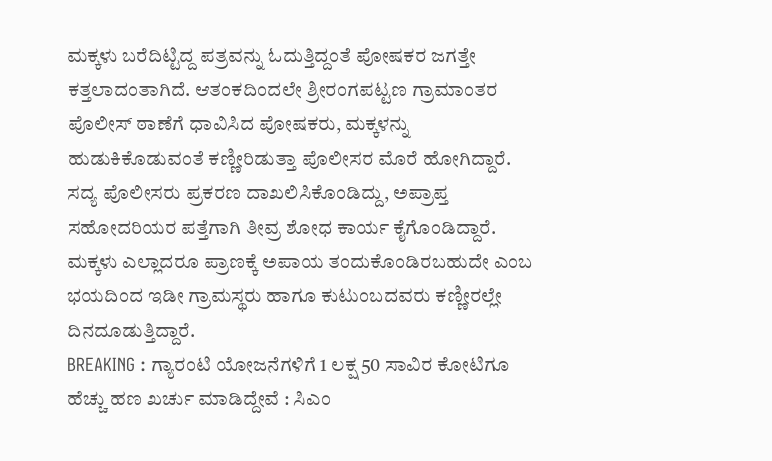ಮಕ್ಕಳು ಬರೆದಿಟ್ಟಿದ್ದ ಪತ್ರವನ್ನು ಓದುತ್ತಿದ್ದಂತೆ ಪೋಷಕರ ಜಗತ್ತೇ ಕತ್ತಲಾದಂತಾಗಿದೆ. ಆತಂಕದಿಂದಲೇ ಶ್ರೀರಂಗಪಟ್ಟಣ ಗ್ರಾಮಾಂತರ ಪೊಲೀಸ್ ಠಾಣೆಗೆ ಧಾವಿಸಿದ ಪೋಷಕರು, ಮಕ್ಕಳನ್ನು ಹುಡುಕಿಕೊಡುವಂತೆ ಕಣ್ಣೀರಿಡುತ್ತಾ ಪೊಲೀಸರ ಮೊರೆ ಹೋಗಿದ್ದಾರೆ. ಸದ್ಯ ಪೊಲೀಸರು ಪ್ರಕರಣ ದಾಖಲಿಸಿಕೊಂಡಿದ್ದು, ಅಪ್ರಾಪ್ತ ಸಹೋದರಿಯರ ಪತ್ತೆಗಾಗಿ ತೀವ್ರ ಶೋಧ ಕಾರ್ಯ ಕೈಗೊಂಡಿದ್ದಾರೆ. ಮಕ್ಕಳು ಎಲ್ಲಾದರೂ ಪ್ರಾಣಕ್ಕೆ ಅಪಾಯ ತಂದುಕೊಂಡಿರಬಹುದೇ ಎಂಬ ಭಯದಿಂದ ಇಡೀ ಗ್ರಾಮಸ್ಥರು ಹಾಗೂ ಕುಟುಂಬದವರು ಕಣ್ಣೀರಲ್ಲೇ ದಿನದೂಡುತ್ತಿದ್ದಾರೆ.
BREAKING : ಗ್ಯಾರಂಟಿ ಯೋಜನೆಗಳಿಗೆ 1 ಲಕ್ಷ 50 ಸಾವಿರ ಕೋಟಿಗೂ ಹೆಚ್ಚು ಹಣ ಖರ್ಚು ಮಾಡಿದ್ದೇವೆ : ಸಿಎಂ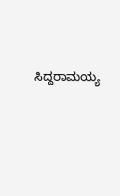ಸಿದ್ದರಾಮಯ್ಯ